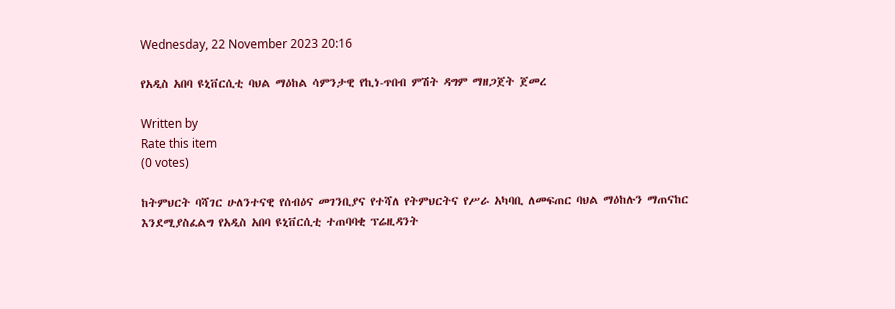Wednesday, 22 November 2023 20:16

የአዲስ አበባ ዩኒቨርሲቲ ባህል ማዕከል ሳምንታዊ የኪነ-ጥበብ ምሽት ዳግም ማዘጋጀት ጀመረ

Written by
Rate this item
(0 votes)

ከትምህርት ባሻገር ሁለንተናዊ የሰብዕና መገንቢያና የተሻለ የትምህርትና የሥራ አካባቢ ለመፍጠር ባህል ማዕከሉን ማጠናከር እንደሚያስፈልግ የአዲስ አበባ ዩኒቨርሲቲ ተጠባባቂ ፕሬዚዳንት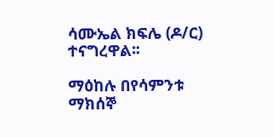ሳሙኤል ክፍሌ (ዶ/ር) ተናግረዋል፡፡

ማዕከሉ በየሳምንቱ ማክሰኞ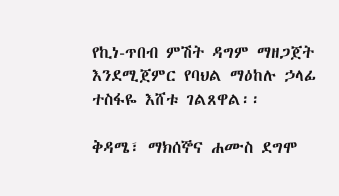የኪነ-ጥበብ ምሽት ዳግም ማዘጋጀት እንደሚጀምር የባህል ማዕከሉ ኃላፊ ተስፋዬ እሸቱ ገልጸዋል፡፡

ቅዳሜ፣ ማክሰኞና ሐሙስ ደግሞ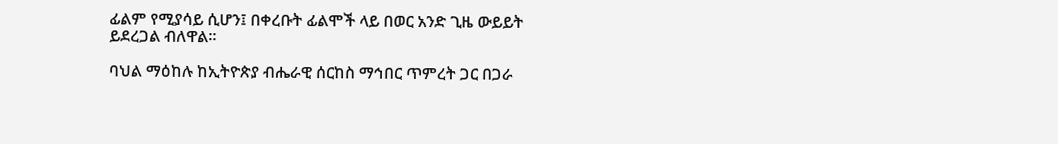ፊልም የሚያሳይ ሲሆን፤ በቀረቡት ፊልሞች ላይ በወር አንድ ጊዜ ውይይት ይደረጋል ብለዋል።

ባህል ማዕከሉ ከኢትዮጵያ ብሔራዊ ሰርከስ ማኅበር ጥምረት ጋር በጋራ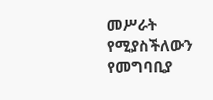መሥራት የሚያስችለውን የመግባቢያ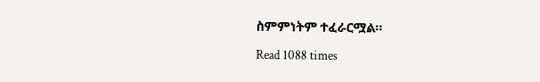ስምምነትም ተፈራርሟል።

Read 1088 times